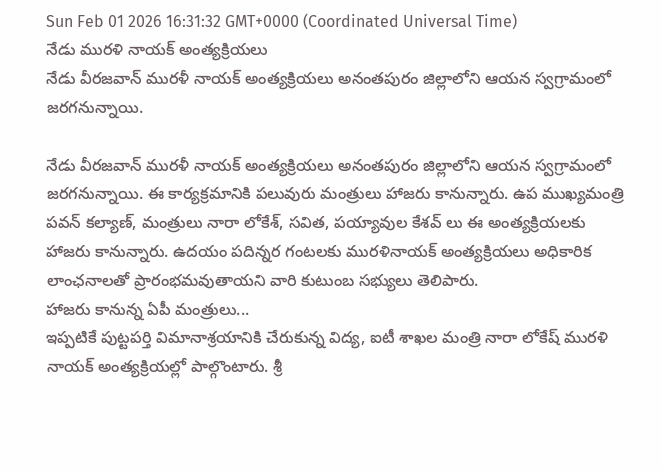Sun Feb 01 2026 16:31:32 GMT+0000 (Coordinated Universal Time)
నేడు మురళి నాయక్ అంత్యక్రియలు
నేడు వీరజవాన్ మురళీ నాయక్ అంత్యక్రియలు అనంతపురం జిల్లాలోని ఆయన స్వగ్రామంలో జరగనున్నాయి.

నేడు వీరజవాన్ మురళీ నాయక్ అంత్యక్రియలు అనంతపురం జిల్లాలోని ఆయన స్వగ్రామంలో జరగనున్నాయి. ఈ కార్యక్రమానికి పలువురు మంత్రులు హాజరు కానున్నారు. ఉప ముఖ్యమంత్రి పవన్ కల్యాణ్, మంత్రులు నారా లోకేశ్, సవిత, పయ్యావుల కేశవ్ లు ఈ అంత్యక్రియలకు హాజరు కానున్నారు. ఉదయం పదిన్నర గంటలకు మురళినాయక్ అంత్యక్రియలు అధికారిక లాంఛనాలతో ప్రారంభమవుతాయని వారి కుటుంబ సభ్యులు తెలిపారు.
హాజరు కానున్న ఏపీ మంత్రులు...
ఇప్పటికే పుట్టపర్తి విమానాశ్రయానికి చేరుకున్న విద్య, ఐటీ శాఖల మంత్రి నారా లోకేష్ మురళి నాయక్ అంత్యక్రియల్లో పాల్గొంటారు. శ్రీ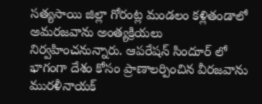సత్యసాయి జిల్లా గోరంట్ల మండలం కళ్లితండాలో అమరజవాను అంత్యక్రియలు నిర్వహించనున్నారు. ఆపరేషన్ సిందూర్ లో భాగంగా దేశం కోసం ప్రాణాలర్పించిన వీరజవాను మురళీనాయక్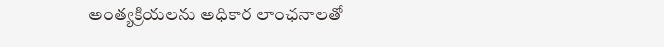అంత్యక్రియలను అధికార లాంఛనాలతో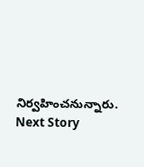నిర్వహించనున్నారు.
Next Story